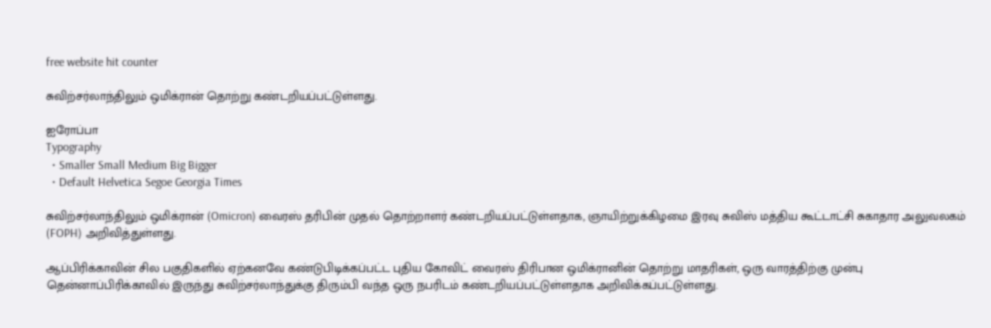free website hit counter

சுவிற்சர்லாந்திலும் ஒமிக்ரான் தொற்று கண்டறியப்பட்டுள்ளது.

ஐரோப்பா
Typography
  • Smaller Small Medium Big Bigger
  • Default Helvetica Segoe Georgia Times

சுவிற்சர்லாந்திலும் ஒமிக்ரான் (Omicron) வைரஸ் தரிபின் முதல் தொற்றாளர் கண்டறியப்பட்டுள்ளதாக, ஞாயிற்றுக்கிழமை இரவு சுவிஸ் மத்திய கூட்டாட்சி சுகாதார அலுவலகம் (FOPH) அறிவித்துள்ளது.

ஆப்பிரிக்காவின் சில பகுதிகளில் ஏற்கனவே கண்டுபிடிக்கப்பட்ட புதிய கோவிட் வைரஸ் திரிபான ஒமிக்ரானின் தொற்று மாதரிகள், ஒரு வாரத்திற்கு முன்பு தென்னாப்பிரிக்காவில் இருந்து சுவிற்சர்லாந்துக்கு திரும்பி வந்த ஒரு நபரிடம் கண்டறியப்பட்டுள்ளதாக அறிவிக்கப்பட்டுள்ளது.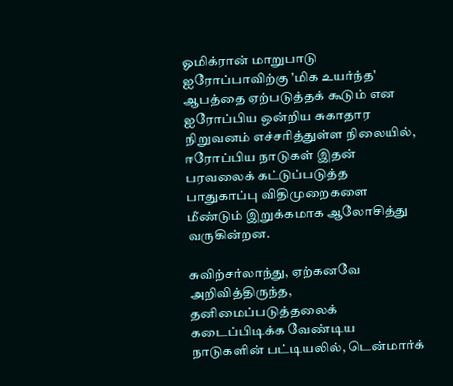ஓமிக்ரான் மாறுபாடு ஐரோப்பாவிற்கு 'மிக உயர்ந்த' ஆபத்தை ஏற்படுத்தக் கூடும் என ஐரோப்பிய ஒன்றிய சுகாதார நிறுவனம் எச்சரித்துள்ள நிலையில், ஈரோப்பிய நாடுகள் இதன் பரவலைக் கட்டுப்படுத்த பாதுகாப்பு விதிமுறைகளை மீண்டும் இறுக்கமாக ஆலோசித்து வருகின்றன.

சுவிற்சர்லாந்து, ஏற்கனவே அறிவித்திருந்த, தனிமைப்படுத்தலைக் கடைப்பிடிக்க வேண்டிய நாடுகளின் பட்டியலில், டென்மார்க்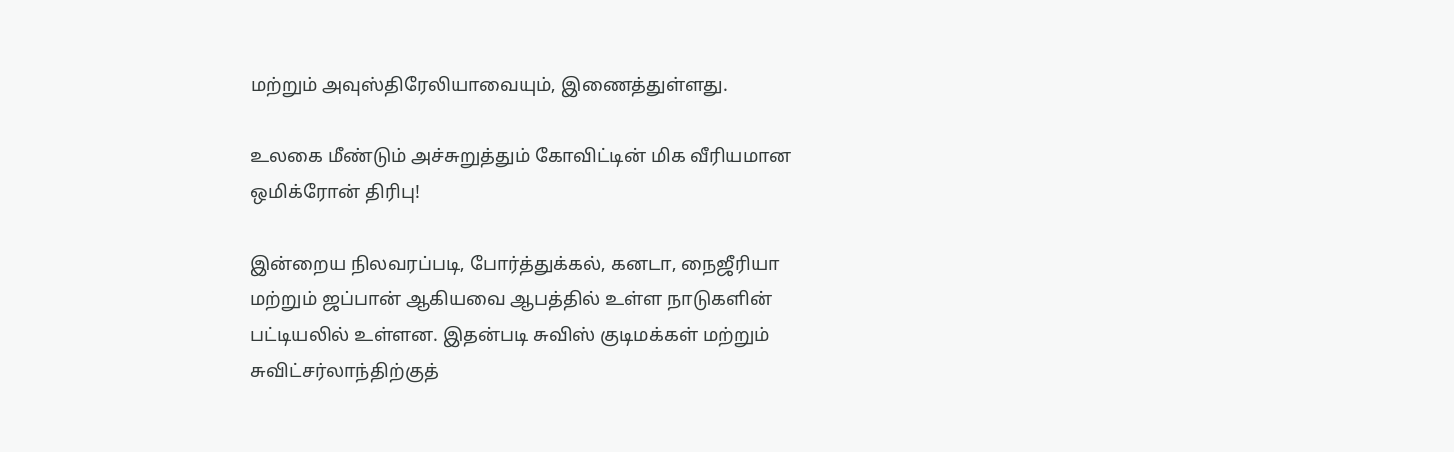மற்றும் அவுஸ்திரேலியாவையும், இணைத்துள்ளது.

உலகை மீண்டும் அச்சுறுத்தும் கோவிட்டின் மிக வீரியமான ஒமிக்ரோன் திரிபு!

இன்றைய நிலவரப்படி, போர்த்துக்கல், கனடா, நைஜீரியா மற்றும் ஜப்பான் ஆகியவை ஆபத்தில் உள்ள நாடுகளின் பட்டியலில் உள்ளன. இதன்படி சுவிஸ் குடிமக்கள் மற்றும் சுவிட்சர்லாந்திற்குத்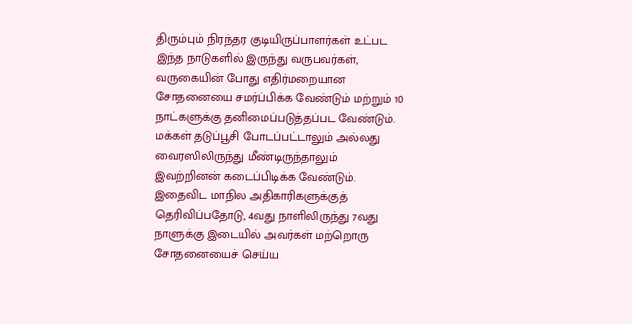திரும்பும் நிரந்தர குடியிருப்பாளர்கள் உட்பட இந்த நாடுகளில் இருந்து வருபவர்கள், வருகையின் போது எதிர்மறையான சோதனையை சமர்ப்பிக்க வேண்டும் மற்றும் 10 நாட்களுக்கு தனிமைப்படுத்தப்பட வேண்டும். மக்கள் தடுப்பூசி போடப்பட்டாலும் அல்லது வைரஸிலிருந்து மீண்டிருந்தாலும் இவற்றினன் கடைப்பிடிக்க வேண்டும். இதைவிட மாநில அதிகாரிகளுக்குத் தெரிவிப்பதோடு, 4வது நாளிலிருந்து 7வது நாளுக்கு இடையில் அவர்கள் மற்றொரு சோதனையைச் செய்ய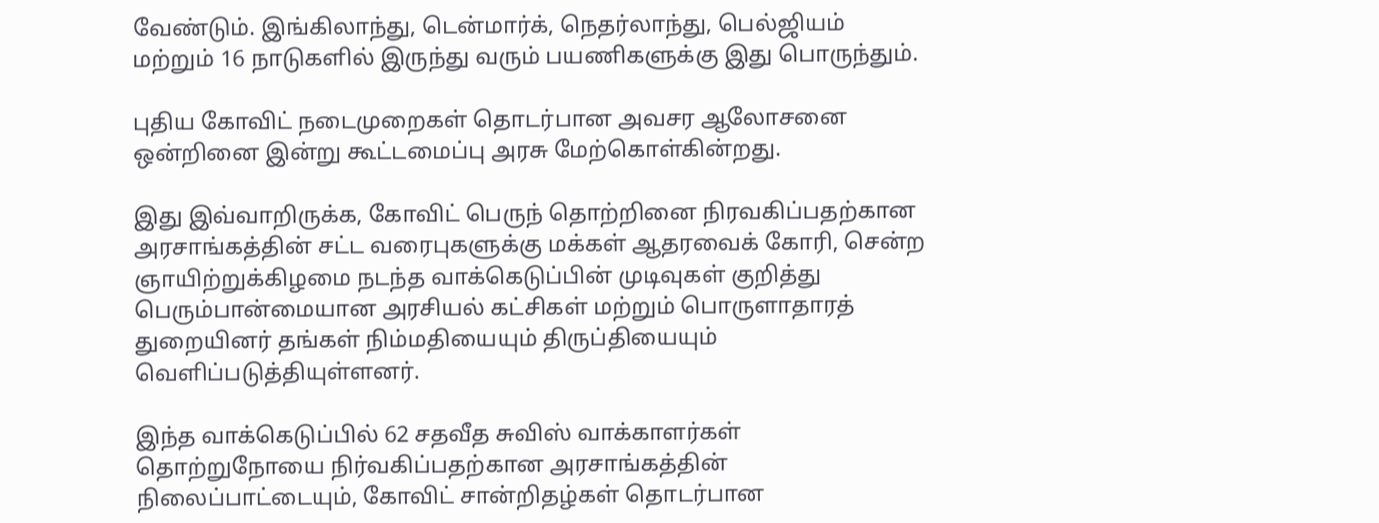வேண்டும். இங்கிலாந்து, டென்மார்க், நெதர்லாந்து, பெல்ஜியம் மற்றும் 16 நாடுகளில் இருந்து வரும் பயணிகளுக்கு இது பொருந்தும்.

புதிய கோவிட் நடைமுறைகள் தொடர்பான அவசர ஆலோசனை ஒன்றினை இன்று கூட்டமைப்பு அரசு மேற்கொள்கின்றது.

இது இவ்வாறிருக்க, கோவிட் பெருந் தொற்றினை நிரவகிப்பதற்கான அரசாங்கத்தின் சட்ட வரைபுகளுக்கு மக்கள் ஆதரவைக் கோரி, சென்ற ஞாயிற்றுக்கிழமை நடந்த வாக்கெடுப்பின் முடிவுகள் குறித்து பெரும்பான்மையான அரசியல் கட்சிகள் மற்றும் பொருளாதாரத் துறையினர் தங்கள் நிம்மதியையும் திருப்தியையும் வெளிப்படுத்தியுள்ளனர்.

இந்த வாக்கெடுப்பில் 62 சதவீத சுவிஸ் வாக்காளர்கள் தொற்றுநோயை நிர்வகிப்பதற்கான அரசாங்கத்தின் நிலைப்பாட்டையும், கோவிட் சான்றிதழ்கள் தொடர்பான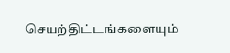செயற்திட்டங்களையும்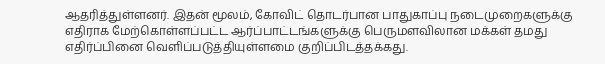ஆதரித்துள்ளனர். இதன் மூலம், கோவிட் தொடர்பான பாதுகாப்பு நடைமுறைகளுக்கு எதிராக மேற்கொள்ளப்பட்ட ஆர்ப்பாட்டங்களுக்கு பெருமளவிலான மக்கள் தமது எதிர்ப்பினை வெளிப்படுத்தியுள்ளமை குறிப்பிடத்தக்கது.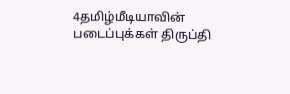4தமிழ்மீடியாவின் படைப்புக்கள் திருப்தி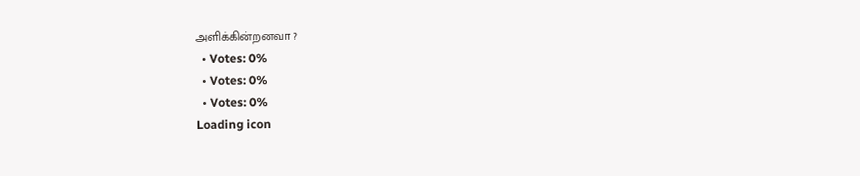அளிக்கின்றனவா ?
  • Votes: 0%
  • Votes: 0%
  • Votes: 0%
Loading icon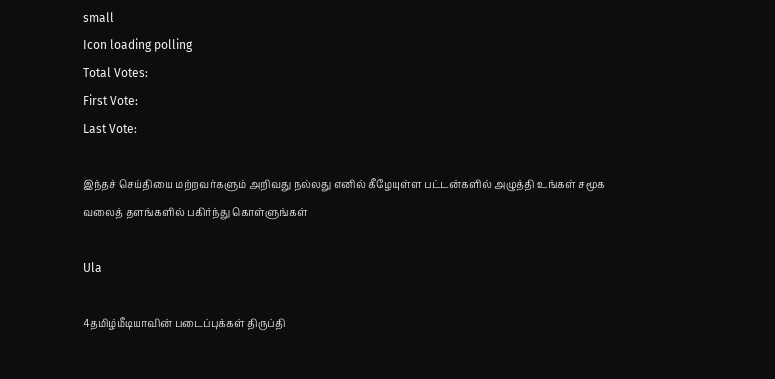small
Icon loading polling
Total Votes:
First Vote:
Last Vote:

இந்தச் செய்தியை மற்றவர்களும் அறிவது நல்லது எனில் கீழேயுள்ள பட்டன்களில் அழுத்தி உங்கள் சமூக வலைத் தளங்களில் பகிர்ந்து கொள்ளுங்கள்

Ula

4தமிழ்மீடியாவின் படைப்புக்கள் திருப்தி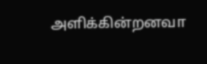அளிக்கின்றனவா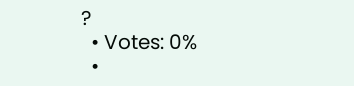?
  • Votes: 0%
  •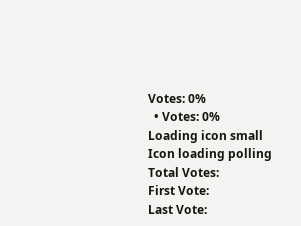Votes: 0%
  • Votes: 0%
Loading icon small
Icon loading polling
Total Votes:
First Vote:
Last Vote: